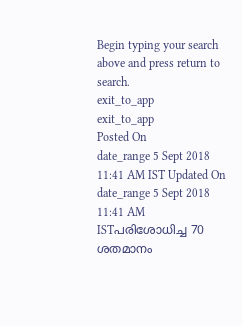Begin typing your search above and press return to search.
exit_to_app
exit_to_app
Posted On
date_range 5 Sept 2018 11:41 AM IST Updated On
date_range 5 Sept 2018 11:41 AM ISTപരിശോധിച്ച 70 ശതമാനം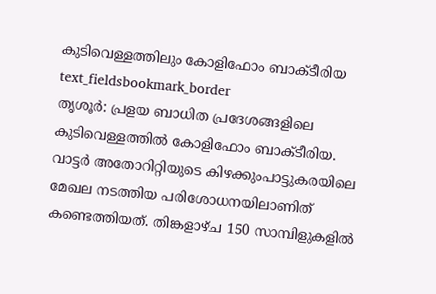കുടിവെള്ളത്തിലും കോളിഫോം ബാക്ടീരിയ
text_fieldsbookmark_border
തൃശൂർ: പ്രളയ ബാധിത പ്രദേശങ്ങളിലെ കുടിവെള്ളത്തിൽ കോളിഫോം ബാക്ടീരിയ. വാട്ടർ അതോറിറ്റിയുടെ കിഴക്കുംപാട്ടുകരയിലെ മേഖല നടത്തിയ പരിശോധനയിലാണിത് കണ്ടെത്തിയത്. തിങ്കളാഴ്ച 150 സാമ്പിളുകളിൽ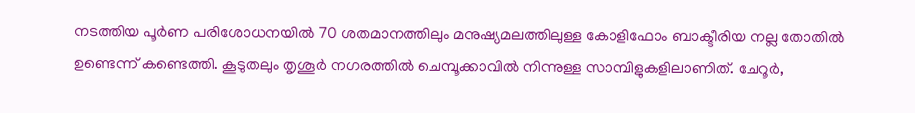നടത്തിയ പൂർണ പരിശോധനയിൽ 70 ശതമാനത്തിലും മനുഷ്യമലത്തിലുള്ള കോളിഫോം ബാക്ടീരിയ നല്ല തോതിൽ ഉണ്ടെന്ന് കണ്ടെത്തി. കൂടുതലും തൃശൂർ നഗരത്തിൽ ചെമ്പൂക്കാവിൽ നിന്നുള്ള സാമ്പിളുകളിലാണിത്. ചേറൂർ,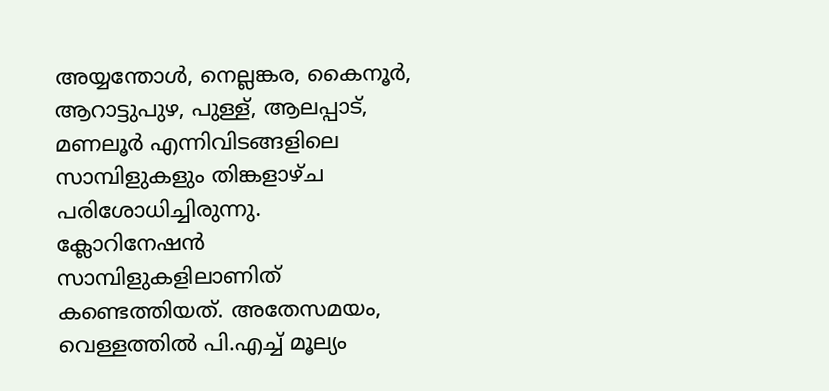അയ്യന്തോൾ, നെല്ലങ്കര, കൈനൂർ, ആറാട്ടുപുഴ, പുള്ള്, ആലപ്പാട്, മണലൂർ എന്നിവിടങ്ങളിലെ സാമ്പിളുകളും തിങ്കളാഴ്ച പരിശോധിച്ചിരുന്നു. ക്ലോറിനേഷൻ സാമ്പിളുകളിലാണിത് കണ്ടെത്തിയത്. അതേസമയം, വെള്ളത്തിൽ പി.എച്ച് മൂല്യം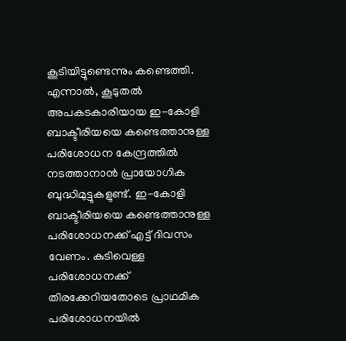കൂടിയിട്ടുണ്ടെന്നും കണ്ടെത്തി. എന്നാൽ, കൂടുതൽ അപകടകാരിയായ ഇ-കോളി ബാക്ടീരിയയെ കണ്ടെത്താനുള്ള പരിശോധന കേന്ദ്രത്തിൽ നടത്താനാൻ പ്രായോഗിക ബുദ്ധിമുട്ടുകളുണ്ട്. ഇ-കോളി ബാക്ടീരിയയെ കണ്ടെത്താനുള്ള പരിശോധനക്ക് എട്ട് ദിവസം വേണം. കുടിവെള്ള പരിശോധനക്ക് തിരക്കേറിയതോടെ പ്രാഥമിക പരിശോധനയിൽ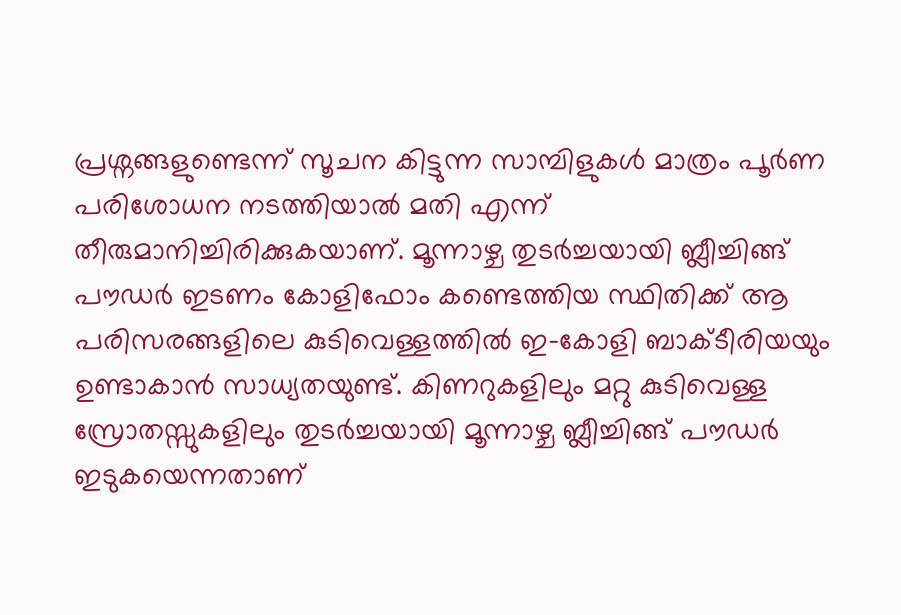പ്രശ്നങ്ങളുണ്ടെന്ന് സൂചന കിട്ടുന്ന സാമ്പിളുകൾ മാത്രം പൂർണ പരിശോധന നടത്തിയാൽ മതി എന്ന് തീരുമാനിച്ചിരിക്കുകയാണ്. മൂന്നാഴ്ച തുടർച്ചയായി ബ്ലീച്ചിങ്ങ് പൗഡർ ഇടണം കോളിഫോം കണ്ടെത്തിയ സ്ഥിതിക്ക് ആ പരിസരങ്ങളിലെ കുടിവെള്ളത്തിൽ ഇ-കോളി ബാക്ടീരിയയും ഉണ്ടാകാൻ സാധ്യതയുണ്ട്. കിണറുകളിലും മറ്റു കുടിവെള്ള സ്രോതസ്സുകളിലും തുടർച്ചയായി മൂന്നാഴ്ച ബ്ലീച്ചിങ്ങ് പൗഡർ ഇടുകയെന്നതാണ്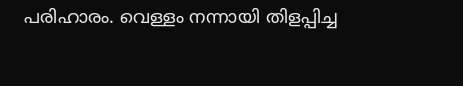പരിഹാരം. വെള്ളം നന്നായി തിളപ്പിച്ച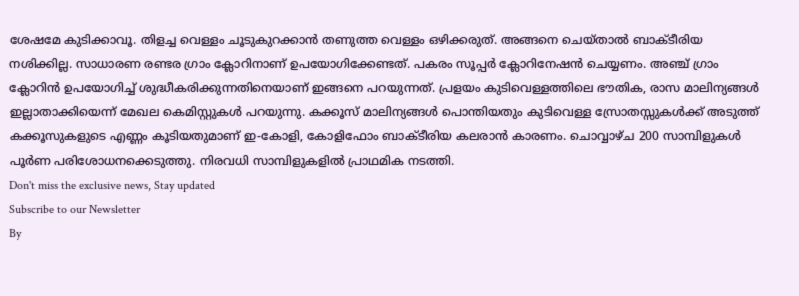ശേഷമേ കുടിക്കാവൂ. തിളച്ച വെള്ളം ചൂടുകുറക്കാൻ തണുത്ത വെള്ളം ഒഴിക്കരുത്. അങ്ങനെ ചെയ്താൽ ബാക്ടീരിയ നശിക്കില്ല. സാധാരണ രണ്ടര ഗ്രാം ക്ലോറിനാണ് ഉപയോഗിക്കേണ്ടത്. പകരം സൂപ്പർ ക്ലോറിനേഷൻ ചെയ്യണം. അഞ്ച് ഗ്രാം ക്ലോറിൻ ഉപയോഗിച്ച് ശുദ്ധീകരിക്കുന്നതിനെയാണ് ഇങ്ങനെ പറയുന്നത്. പ്രളയം കുടിവെള്ളത്തിലെ ഭൗതിക, രാസ മാലിന്യങ്ങൾ ഇല്ലാതാക്കിയെന്ന് മേഖല കെമിസ്റ്റുകൾ പറയുന്നു. കക്കൂസ് മാലിന്യങ്ങൾ പൊന്തിയതും കുടിവെള്ള സ്രോതസ്സുകൾക്ക് അടുത്ത് കക്കൂസുകളുടെ എണ്ണം കൂടിയതുമാണ് ഇ-കോളി, കോളിഫോം ബാക്ടീരിയ കലരാൻ കാരണം. ചൊവ്വാഴ്ച 200 സാമ്പിളുകൾ പൂർണ പരിശോധനക്കെടുത്തു. നിരവധി സാമ്പിളുകളിൽ പ്രാഥമിക നടത്തി.
Don't miss the exclusive news, Stay updated
Subscribe to our Newsletter
By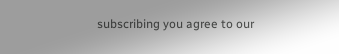subscribing you agree to our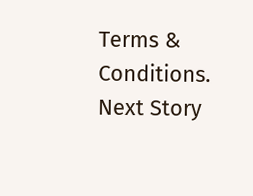Terms & Conditions.
Next Story